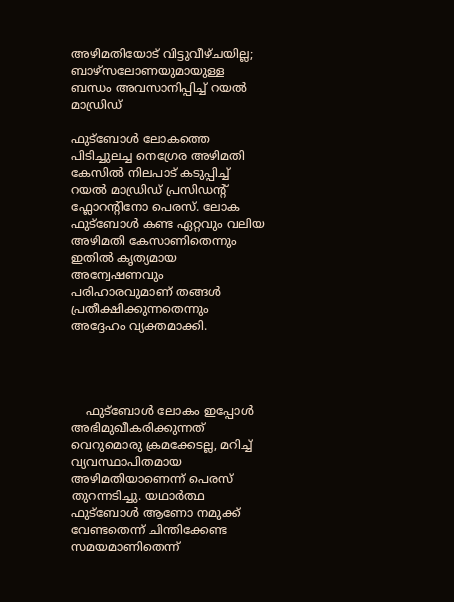അഴിമതിയോട് വിട്ടുവീഴ്ചയില്ല; ബാഴ്സലോണയുമായുള്ള ബന്ധം അവസാനിപ്പിച്ച് റയൽ മാഡ്രിഡ്

ഫുട്ബോൾ ലോകത്തെ പിടിച്ചുലച്ച നെഗ്രേര അഴിമതി കേസിൽ നിലപാട് കടുപ്പിച്ച് റയൽ മാഡ്രിഡ് പ്രസിഡന്റ് ഫ്ലോറന്റിനോ പെരസ്. ലോക ഫുട്ബോൾ കണ്ട ഏറ്റവും വലിയ അഴിമതി കേസാണിതെന്നും ഇതിൽ കൃത്യമായ അന്വേഷണവും പരിഹാരവുമാണ് തങ്ങൾ പ്രതീക്ഷിക്കുന്നതെന്നും അദ്ദേഹം വ്യക്തമാക്കി.




    ഫുട്ബോൾ ലോകം ഇപ്പോൾ അഭിമുഖീകരിക്കുന്നത് വെറുമൊരു ക്രമക്കേടല്ല, മറിച്ച് വ്യവസ്ഥാപിതമായ അഴിമതിയാണെന്ന് പെരസ് തുറന്നടിച്ചു. യഥാർത്ഥ ഫുട്ബോൾ ആണോ നമുക്ക് വേണ്ടതെന്ന് ചിന്തിക്കേണ്ട സമയമാണിതെന്ന്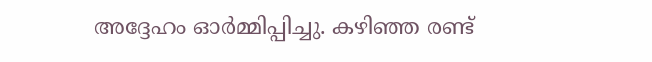അദ്ദേഹം ഓർമ്മിപ്പിച്ചു. കഴിഞ്ഞ രണ്ട്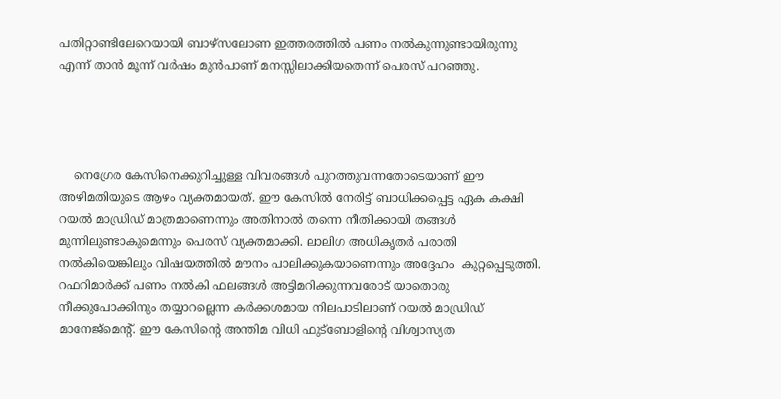പതിറ്റാണ്ടിലേറെയായി ബാഴ്സലോണ ഇത്തരത്തിൽ പണം നൽകുന്നുണ്ടായിരുന്നു എന്ന് താൻ മൂന്ന് വർഷം മുൻപാണ് മനസ്സിലാക്കിയതെന്ന് പെരസ് പറഞ്ഞു.




    നെഗ്രേര കേസിനെക്കുറിച്ചുള്ള വിവരങ്ങൾ പുറത്തുവന്നതോടെയാണ് ഈ അഴിമതിയുടെ ആഴം വ്യക്തമായത്. ഈ കേസിൽ നേരിട്ട് ബാധിക്കപ്പെട്ട ഏക കക്ഷി റയൽ മാഡ്രിഡ് മാത്രമാണെന്നും അതിനാൽ തന്നെ നീതിക്കായി തങ്ങൾ മുന്നിലുണ്ടാകുമെന്നും പെരസ് വ്യക്തമാക്കി. ലാലിഗ അധികൃതർ പരാതി നൽകിയെങ്കിലും വിഷയത്തിൽ മൗനം പാലിക്കുകയാണെന്നും അദ്ദേഹം  കുറ്റപ്പെടുത്തി.
റഫറിമാർക്ക് പണം നൽകി ഫലങ്ങൾ അട്ടിമറിക്കുന്നവരോട് യാതൊരു നീക്കുപോക്കിനും തയ്യാറല്ലെന്ന കർക്കശമായ നിലപാടിലാണ് റയൽ മാഡ്രിഡ് മാനേജ്‌മെന്റ്. ഈ കേസിന്റെ അന്തിമ വിധി ഫുട്ബോളിന്റെ വിശ്വാസ്യത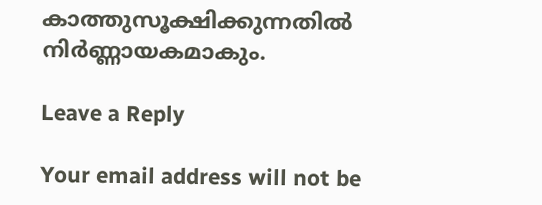കാത്തുസൂക്ഷിക്കുന്നതിൽ നിർണ്ണായകമാകും.

Leave a Reply

Your email address will not be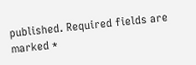published. Required fields are marked *